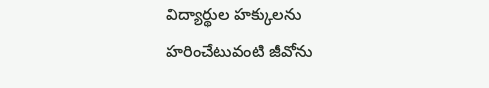విద్యార్థుల హక్కులను హరించేటువంటి జీవోను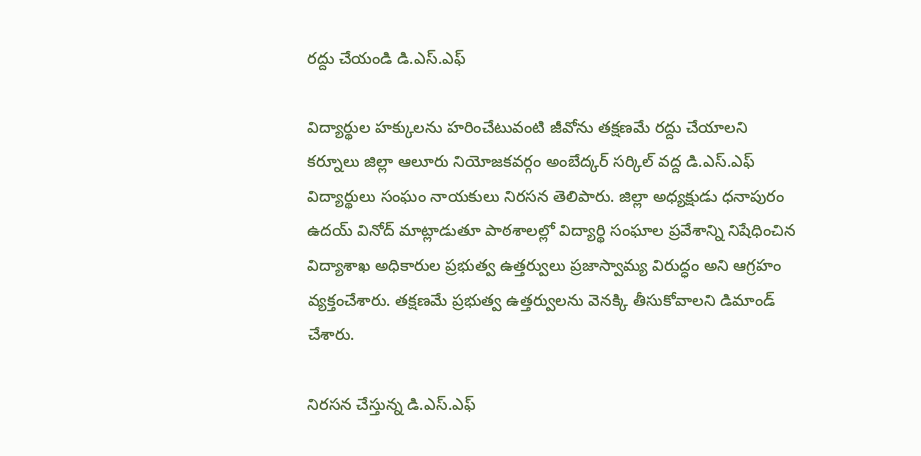రద్దు చేయండి డి.ఎస్.ఎఫ్

విద్యార్థుల హక్కులను హరించేటువంటి జీవోను తక్షణమే రద్దు చేయాలని కర్నూలు జిల్లా ఆలూరు నియోజకవర్గం అంబేద్కర్ సర్కిల్ వద్ద డి.ఎస్.ఎఫ్ విద్యార్థులు సంఘం నాయకులు నిరసన తెలిపారు. జిల్లా అధ్యక్షుడు ధనాపురం ఉదయ్ వినోద్ మాట్లాడుతూ పాఠశాలల్లో విద్యార్థి సంఘాల ప్రవేశాన్ని నిషేధించిన విద్యాశాఖ అధికారుల ప్రభుత్వ ఉత్తర్వులు ప్రజాస్వామ్య విరుద్ధం అని ఆగ్రహం వ్యక్తంచేశారు. తక్షణమే ప్రభుత్వ ఉత్తర్వులను వెనక్కి తీసుకోవాలని డిమాండ్ చేశారు.

నిరసన చేస్తున్న డి.ఎస్.ఎఫ్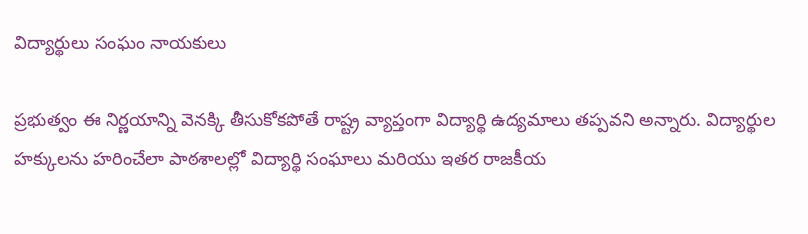విద్యార్థులు సంఘం నాయకులు

ప్రభుత్వం ఈ నిర్ణయాన్ని వెనక్కి తీసుకోకపోతే రాష్ట్ర వ్యాప్తంగా విద్యార్థి ఉద్యమాలు తప్పవని అన్నారు. విద్యార్థుల హక్కులను హరించేలా పాఠశాలల్లో విద్యార్థి సంఘాలు మరియు ఇతర రాజకీయ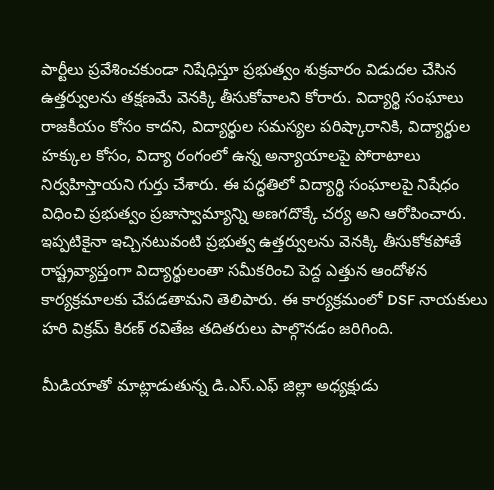పార్టీలు ప్రవేశించకుండా నిషేధిస్తూ ప్రభుత్వం శుక్రవారం విడుదల చేసిన ఉత్తర్వులను తక్షణమే వెనక్కి తీసుకోవాలని కోరారు. విద్యార్థి సంఘాలు రాజకీయం కోసం కాదని, విద్యార్థుల సమస్యల పరిష్కారానికి, విద్యార్థుల హక్కుల కోసం, విద్యా రంగంలో ఉన్న అన్యాయాలపై పోరాటాలు నిర్వహిస్తాయని గుర్తు చేశారు. ఈ పద్ధతిలో విద్యార్థి సంఘాలపై నిషేధం విధించి ప్రభుత్వం ప్రజాస్వామ్యాన్ని అణగదొక్కే చర్య అని ఆరోపించారు. ఇప్పటికైనా ఇచ్చినటువంటి ప్రభుత్వ ఉత్తర్వులను వెనక్కి తీసుకోకపోతే రాష్ట్రవ్యాప్తంగా విద్యార్థులంతా సమీకరించి పెద్ద ఎత్తున ఆందోళన కార్యక్రమాలకు చేపడతామని తెలిపారు. ఈ కార్యక్రమంలో DSF నాయకులు హరి విక్రమ్ కిరణ్ రవితేజ తదితరులు పాల్గొనడం జరిగింది.

మీడియాతో మాట్లాడుతున్న డి.ఎస్.ఎఫ్ జిల్లా అధ్యక్షుడు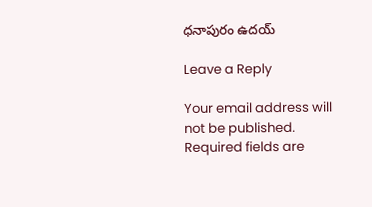ధనాపురం ఉదయ్

Leave a Reply

Your email address will not be published. Required fields are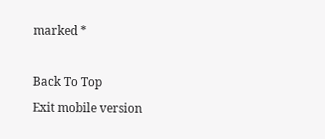marked *

Back To Top
Exit mobile version